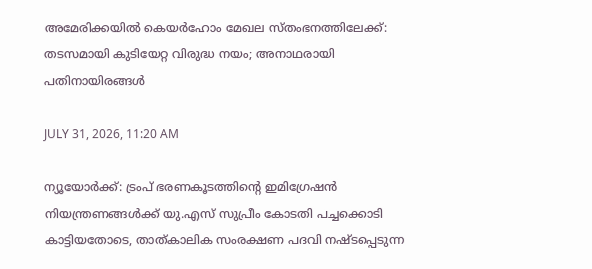അമേരിക്കയില്‍ കെയര്‍ഹോം മേഖല സ്തംഭനത്തിലേക്ക്: തടസമായി കുടിയേറ്റ വിരുദ്ധ നയം; അനാഥരായി പതിനായിരങ്ങള്‍

JULY 31, 2026, 11:20 AM

ന്യൂയോര്‍ക്ക്: ട്രംപ് ഭരണകൂടത്തിന്റെ ഇമിഗ്രേഷന്‍ നിയന്ത്രണങ്ങള്‍ക്ക് യു.എസ് സുപ്രീം കോടതി പച്ചക്കൊടി കാട്ടിയതോടെ, താത്കാലിക സംരക്ഷണ പദവി നഷ്ടപ്പെടുന്ന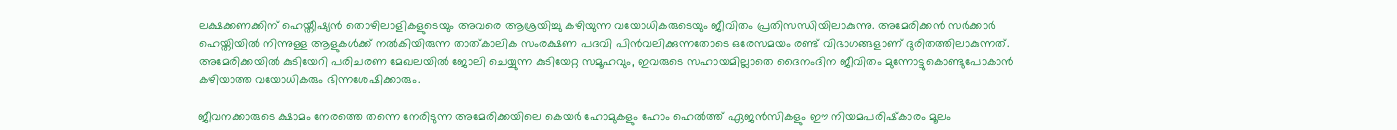ലക്ഷക്കണക്കിന് ഹെയ്തീഷ്യന്‍ തൊഴിലാളികളുടെയും അവരെ ആശ്രയിച്ചു കഴിയുന്ന വയോധികരുടെയും ജീവിതം പ്രതിസന്ധിയിലാകുന്നു. അമേരിക്കന്‍ സര്‍ക്കാര്‍ ഹെയ്തിയില്‍ നിന്നുള്ള ആളുകള്‍ക്ക് നല്‍കിയിരുന്ന താത്കാലിക സംരക്ഷണ പദവി പിന്‍വലിക്കുന്നതോടെ ഒരേസമയം രണ്ട് വിഭാഗങ്ങളാണ് ദുരിതത്തിലാകുന്നത്. അമേരിക്കയില്‍ കുടിയേറി പരിചരണ മേഖലയില്‍ ജോലി ചെയ്യുന്ന കുടിയേറ്റ സമൂഹവും, ഇവരുടെ സഹായമില്ലാതെ ദൈനംദിന ജീവിതം മുന്നോട്ടുകൊണ്ടുപോകാന്‍ കഴിയാത്ത വയോധികരും ഭിന്നശേഷിക്കാരും.

ജീവനക്കാരുടെ ക്ഷാമം നേരത്തെ തന്നെ നേരിടുന്ന അമേരിക്കയിലെ കെയര്‍ ഹോമുകളും ഹോം ഹെല്‍ത്ത് ഏജന്‍സികളും ഈ നിയമപരിഷ്‌കാരം മൂലം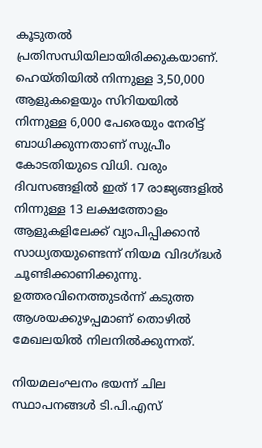കൂടുതല്‍ പ്രതിസന്ധിയിലായിരിക്കുകയാണ്. ഹെയ്തിയില്‍ നിന്നുള്ള 3,50,000 ആളുകളെയും സിറിയയില്‍ നിന്നുള്ള 6,000 പേരെയും നേരിട്ട് ബാധിക്കുന്നതാണ് സുപ്രീം കോടതിയുടെ വിധി. വരും ദിവസങ്ങളില്‍ ഇത് 17 രാജ്യങ്ങളില്‍ നിന്നുള്ള 13 ലക്ഷത്തോളം ആളുകളിലേക്ക് വ്യാപിപ്പിക്കാന്‍ സാധ്യതയുണ്ടെന്ന് നിയമ വിദഗ്ദ്ധര്‍ ചൂണ്ടിക്കാണിക്കുന്നു. ഉത്തരവിനെത്തുടര്‍ന്ന് കടുത്ത ആശയക്കുഴപ്പമാണ് തൊഴില്‍ മേഖലയില്‍ നിലനില്‍ക്കുന്നത്.

നിയമലംഘനം ഭയന്ന് ചില സ്ഥാപനങ്ങള്‍ ടി.പി.എസ്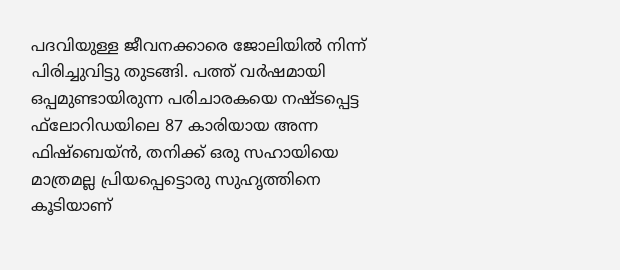പദവിയുള്ള ജീവനക്കാരെ ജോലിയില്‍ നിന്ന് പിരിച്ചുവിട്ടു തുടങ്ങി. പത്ത് വര്‍ഷമായി ഒപ്പമുണ്ടായിരുന്ന പരിചാരകയെ നഷ്ടപ്പെട്ട ഫ്‌ലോറിഡയിലെ 87 കാരിയായ അന്ന ഫിഷ്‌ബെയ്ന്‍, തനിക്ക് ഒരു സഹായിയെ മാത്രമല്ല പ്രിയപ്പെട്ടൊരു സുഹൃത്തിനെ കൂടിയാണ്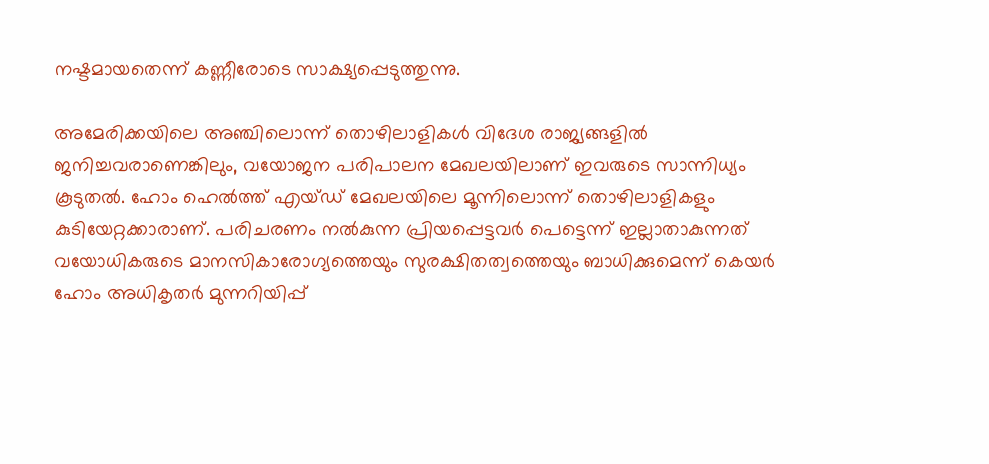നഷ്ടമായതെന്ന് കണ്ണീരോടെ സാക്ഷ്യപ്പെടുത്തുന്നു.

അമേരിക്കയിലെ അഞ്ചിലൊന്ന് തൊഴിലാളികള്‍ വിദേശ രാജ്യങ്ങളില്‍ ജനിച്ചവരാണെങ്കിലും, വയോജന പരിപാലന മേഖലയിലാണ് ഇവരുടെ സാന്നിധ്യം കൂടുതല്‍. ഹോം ഹെല്‍ത്ത് എയ്ഡ് മേഖലയിലെ മൂന്നിലൊന്ന് തൊഴിലാളികളും കുടിയേറ്റക്കാരാണ്. പരിചരണം നല്‍കുന്ന പ്രിയപ്പെട്ടവര്‍ പെട്ടെന്ന് ഇല്ലാതാകുന്നത് വയോധികരുടെ മാനസികാരോഗ്യത്തെയും സുരക്ഷിതത്വത്തെയും ബാധിക്കുമെന്ന് കെയര്‍ ഹോം അധികൃതര്‍ മുന്നറിയിപ്പ്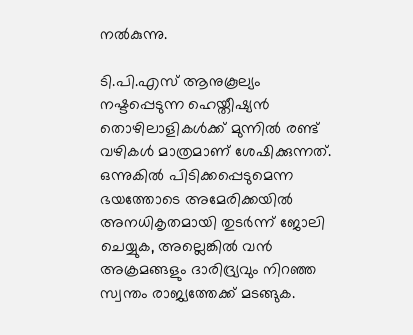നല്‍കുന്നു.

ടി.പി.എസ് ആനുകൂല്യം നഷ്ടപ്പെടുന്ന ഹെയ്തീഷ്യന്‍ തൊഴിലാളികള്‍ക്ക് മുന്നില്‍ രണ്ട് വഴികള്‍ മാത്രമാണ് ശേഷിക്കുന്നത്. ഒന്നുകില്‍ പിടിക്കപ്പെടുമെന്ന ഭയത്തോടെ അമേരിക്കയില്‍ അനധികൃതമായി തുടര്‍ന്ന് ജോലി ചെയ്യുക, അല്ലെങ്കില്‍ വന്‍ അക്രമങ്ങളും ദാരിദ്ര്യവും നിറഞ്ഞ സ്വന്തം രാജ്യത്തേക്ക് മടങ്ങുക.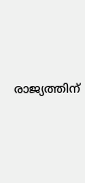രാജ്യത്തിന്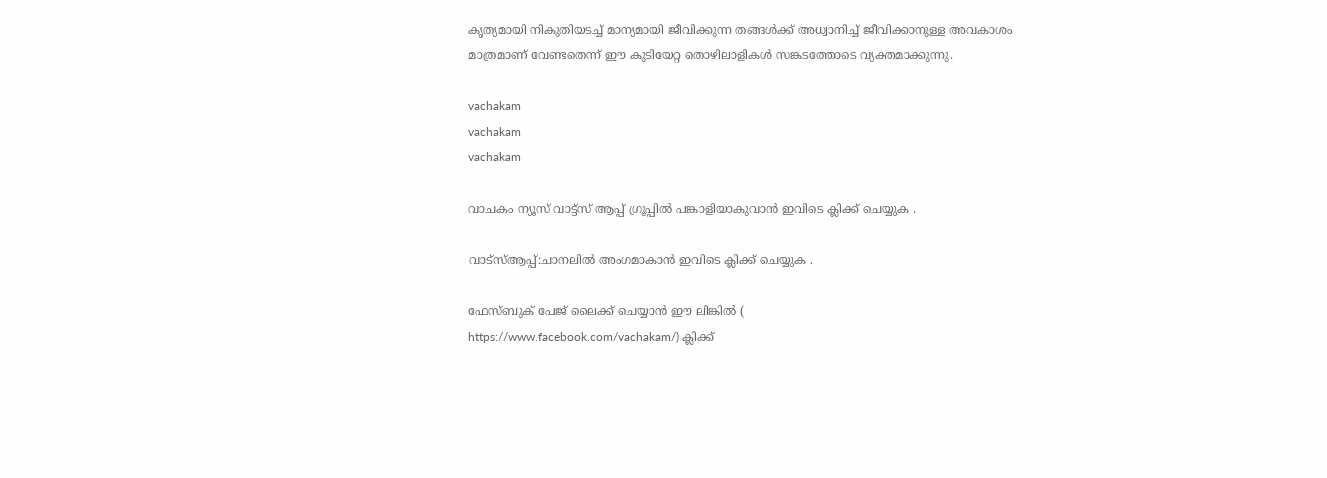കൃത്യമായി നികുതിയടച്ച് മാന്യമായി ജീവിക്കുന്ന തങ്ങള്‍ക്ക് അധ്വാനിച്ച് ജീവിക്കാനുള്ള അവകാശം മാത്രമാണ് വേണ്ടതെന്ന് ഈ കുടിയേറ്റ തൊഴിലാളികള്‍ സങ്കടത്തോടെ വ്യക്തമാക്കുന്നു.

vachakam
vachakam
vachakam

വാചകം ന്യൂസ് വാട്ട്സ് ആപ്പ് ഗ്രൂപ്പിൽ പങ്കാളിയാകുവാൻ ഇവിടെ ക്ലിക്ക് ചെയ്യുക .

വാട്സ്ആപ്പ്:ചാനലിൽ അംഗമാകാൻ ഇവിടെ ക്ലിക്ക് ചെയ്യുക .

ഫേസ്ബുക് പേജ് ലൈക്ക് ചെയ്യാൻ ഈ ലിങ്കിൽ (
https://www.facebook.com/vachakam/) ക്ലിക്ക്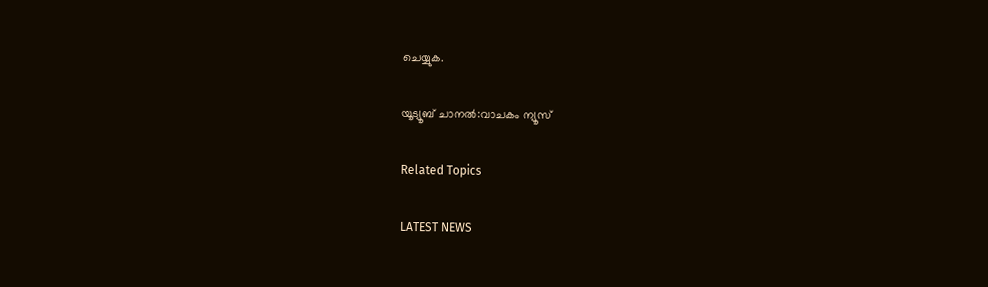ചെയ്യുക.

യൂട്യൂബ് ചാനൽ:വാചകം ന്യൂസ്

Related Topics

LATEST NEWS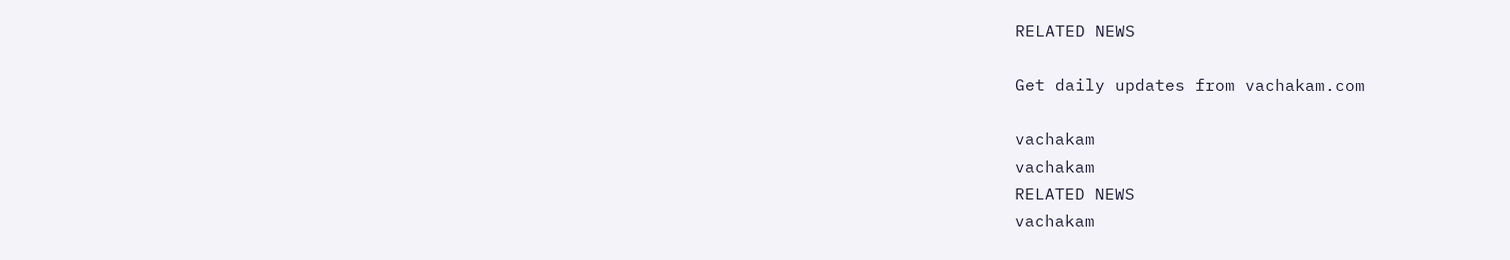RELATED NEWS

Get daily updates from vachakam.com

vachakam
vachakam
RELATED NEWS
vachakam